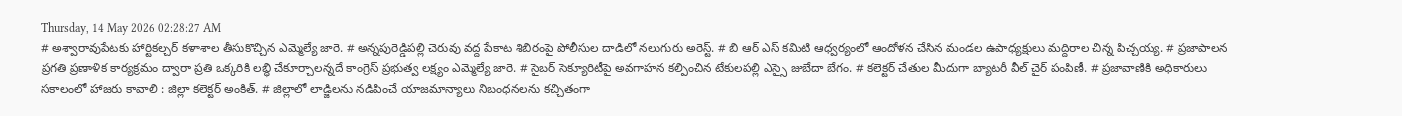Thursday, 14 May 2026 02:28:27 AM
# అశ్వారావుపేటకు హార్టికల్చర్ కళాశాల తీసుకొచ్చిన ఎమ్మెల్యే జారె. # అన్నపురెడ్డిపల్లి చెరువు వద్ద పేకాట శిబిరంపై పోలీసుల దాడిలో నలుగురు అరెస్ట్. # బి ఆర్ ఎస్ కమిటి ఆధ్వర్యంలో ఆందోళన చేసిన మండల ఉపాధ్యక్షులు మద్దిరాల చిన్న పిచ్చయ్య. # ప్రజాపాలన ప్రగతి ప్రణాళిక కార్యక్రమం ద్వారా ప్రతి ఒక్కరికి లబ్ధి చేకూర్చాలన్నదే కాంగ్రెస్ ప్రభుత్వ లక్ష్యం ఎమ్మెల్యే జారె. # సైబర్ సెక్యూరిటీపై అవగాహన కల్పించిన టేకులపల్లి ఎస్సై జుబేదా బేగం. # కలెక్టర్ చేతుల మీదుగా బ్యాటరీ వీల్ చైర్ పంపిణీ. # ప్రజావాణికి అధికారులు సకాలంలో హాజరు కావాలి : జిల్లా కలెక్టర్ అంకిత్. # జిల్లాలో లాడ్జిలను నడిపించే యాజమాన్యాలు నిబంధనలను కచ్చితంగా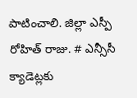పాటించాలి. జిల్లా ఎస్పీ రోహిత్ రాజు. # ఎన్సీసీ క్యాడెట్లకు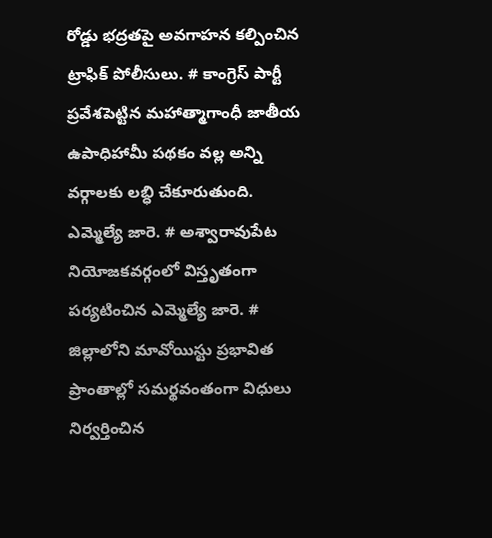రోడ్డు భద్రతపై అవగాహన కల్పించిన ట్రాఫిక్ పోలీసులు. # కాంగ్రెస్ పార్టీ ప్రవేశపెట్టిన మహాత్మాగాంధీ జాతీయ ఉపాధిహామీ పథకం వల్ల అన్ని వర్గాలకు లబ్ధి చేకూరుతుంది. ఎమ్మెల్యే జారె. # అశ్వారావుపేట నియోజకవర్గంలో విస్తృతంగా పర్యటించిన ఎమ్మెల్యే జారె. # జిల్లాలోని మావోయిస్టు ప్రభావిత ప్రాంతాల్లో సమర్థవంతంగా విధులు నిర్వర్తించిన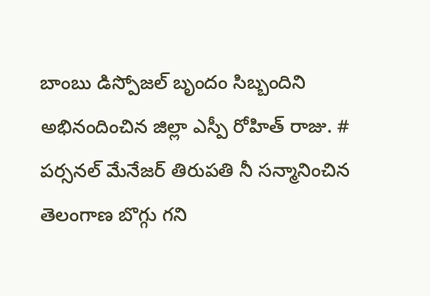బాంబు డిస్పోజల్ బృందం సిబ్బందిని అభినందించిన జిల్లా ఎస్పీ రోహిత్ రాజు. # పర్సనల్ మేనేజర్ తిరుపతి నీ సన్మానించిన తెలంగాణ బొగ్గు గని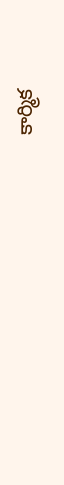కార్మిక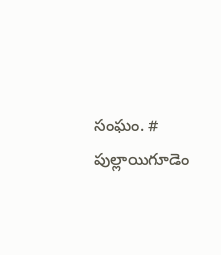సంఘం. # పుల్లాయిగూడెం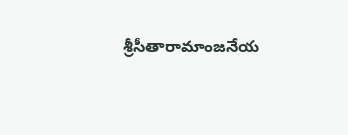శ్రీసీతారామాంజనేయ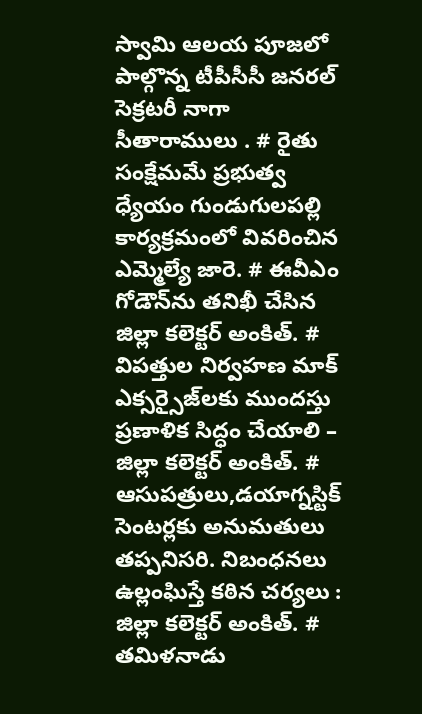స్వామి ఆలయ పూజలో పాల్గొన్న టీపీసీసీ జనరల్ సెక్రటరీ నాగా సీతారాములు . # రైతు సంక్షేమమే ప్రభుత్వ ధ్యేయం గుండుగులపల్లి కార్యక్రమంలో వివరించిన ఎమ్మెల్యే జారె. # ఈవీఎం గోడౌన్‌ను తనిఖీ చేసిన జిల్లా కలెక్టర్ అంకిత్. # విపత్తుల నిర్వహణ మాక్ ఎక్సర్సైజ్‌లకు ముందస్తు ప్రణాళిక సిద్ధం చేయాలి – జిల్లా కలెక్టర్ అంకిత్. # ఆసుపత్రులు,డయాగ్నస్టిక్ సెంటర్లకు అనుమతులు తప్పనిసరి. నిబంధనలు ఉల్లంఘిస్తే కఠిన చర్యలు : జిల్లా కలెక్టర్ అంకిత్. # తమిళనాడు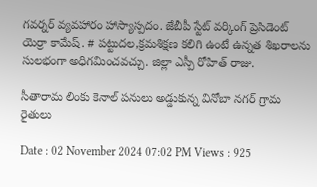గవర్నర్ వ్యవహారం హాస్యాస్పదం. జేబీపీ స్టేట్ వర్కింగ్ ప్రెసిడెంట్ యెర్రా కామేష్. # పట్టుదల,క్రమశిక్షణ కలిగి ఉంటే ఉన్నత శిఖరాలను సులభంగా అధిగమించవచ్చు. జిల్లా ఎస్పీ రోహిత్ రాజు.

సీతారామ లింకు కెనాల్ పనులు అడ్డుకున్న వినోబా నగర్ గ్రామ రైతులు

Date : 02 November 2024 07:02 PM Views : 925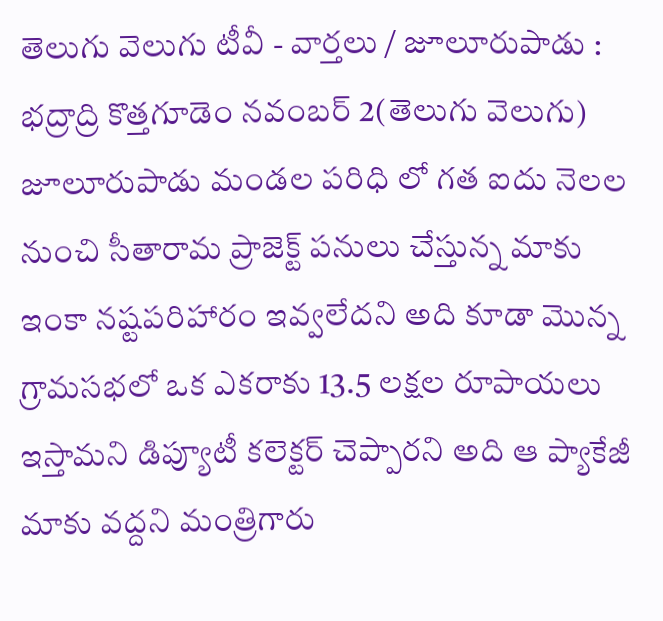తెలుగు వెలుగు టీవీ - వార్తలు / జూలూరుపాడు : భద్రాద్రి కొత్తగూడెం నవంబర్ 2(తెలుగు వెలుగు) జూలూరుపాడు మండల పరిధి లో గత ఐదు నెలల నుంచి సీతారామ ప్రాజెక్ట్ పనులు చేస్తున్న మాకు ఇంకా నష్టపరిహారం ఇవ్వలేదని అది కూడా మొన్న గ్రామసభలో ఒక ఎకరాకు 13.5 లక్షల రూపాయలు ఇస్తామని డిప్యూటీ కలెక్టర్ చెప్పారని అది ఆ ప్యాకేజీ మాకు వద్దని మంత్రిగారు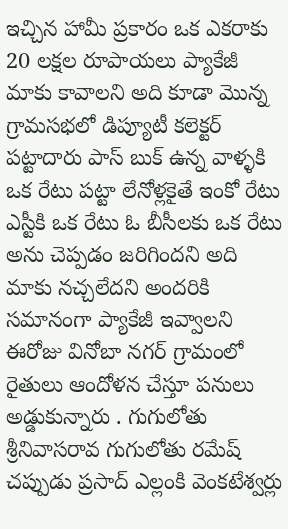ఇచ్చిన హామీ ప్రకారం ఒక ఎకరాకు 20 లక్షల రూపాయలు ప్యాకేజీ మాకు కావాలని అది కూడా మొన్న గ్రామసభలో డిప్యూటీ కలెక్టర్ పట్టాదారు పాస్ బుక్ ఉన్న వాళ్ళకి ఒక రేటు పట్టా లేనోళ్లకైతే ఇంకో రేటు ఎస్టీకి ఒక రేటు ఓ బీసీలకు ఒక రేటు అను చెప్పడం జరిగిందని అది మాకు నచ్చలేదని అందరికి సమానంగా ప్యాకేజీ ఇవ్వాలని ఈరోజు వినోబా నగర్ గ్రామంలో రైతులు ఆందోళన చేస్తూ పనులు అడ్డుకున్నారు . గుగులోతు శ్రీనివాసరావ గుగులోతు రమేష్ చప్పుడు ప్రసాద్ ఎల్లంకి వెంకటేశ్వర్లు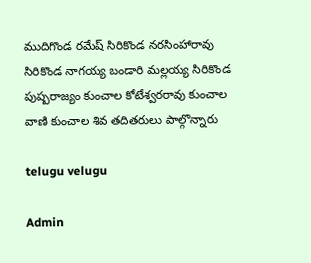ముదిగొండ రమేష్ సిరికొండ నరసింహారావు సిరికొండ నాగయ్య బండారి మల్లయ్య సిరికొండ పుష్పరాజ్యం కుంచాల కోటేశ్వరరావు కుంచాల వాణి కుంచాల శివ తదితరులు పాల్గొన్నారు

telugu velugu

Admin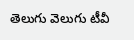తెలుగు వెలుగు టీవీ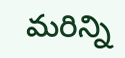మరిన్ని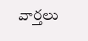వార్తలు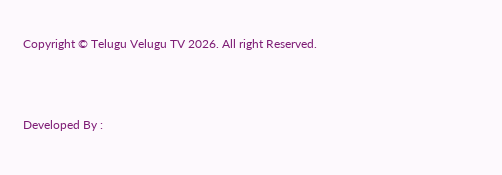Copyright © Telugu Velugu TV 2026. All right Reserved.



Developed By :